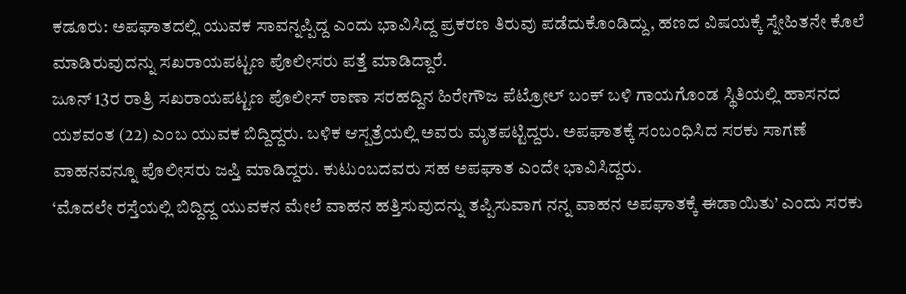ಕಡೂರು: ಅಪಘಾತದಲ್ಲಿ ಯುವಕ ಸಾವನ್ನಪ್ಪಿದ್ದ ಎಂದು ಭಾವಿಸಿದ್ದ ಪ್ರಕರಣ ತಿರುವು ಪಡೆದುಕೊಂಡಿದ್ದು, ಹಣದ ವಿಷಯಕ್ಕೆ ಸ್ನೇಹಿತನೇ ಕೊಲೆ ಮಾಡಿರುವುದನ್ನು ಸಖರಾಯಪಟ್ಟಣ ಪೊಲೀಸರು ಪತ್ತೆ ಮಾಡಿದ್ದಾರೆ.
ಜೂನ್ 13ರ ರಾತ್ರಿ ಸಖರಾಯಪಟ್ಟಣ ಪೊಲೀಸ್ ಠಾಣಾ ಸರಹದ್ದಿನ ಹಿರೇಗೌಜ ಪೆಟ್ರೋಲ್ ಬಂಕ್ ಬಳಿ ಗಾಯಗೊಂಡ ಸ್ಥಿತಿಯಲ್ಲಿ ಹಾಸನದ ಯಶವಂತ (22) ಎಂಬ ಯುವಕ ಬಿದ್ದಿದ್ದರು. ಬಳಿಕ ಆಸ್ಪತ್ರೆಯಲ್ಲಿ ಅವರು ಮೃತಪಟ್ಟಿದ್ದರು. ಅಪಘಾತಕ್ಕೆ ಸಂಬಂಧಿಸಿದ ಸರಕು ಸಾಗಣೆ ವಾಹನವನ್ನೂ ಪೊಲೀಸರು ಜಪ್ತಿ ಮಾಡಿದ್ದರು. ಕುಟುಂಬದವರು ಸಹ ಅಪಘಾತ ಎಂದೇ ಭಾವಿಸಿದ್ದರು.
‘ಮೊದಲೇ ರಸ್ತೆಯಲ್ಲಿ ಬಿದ್ದಿದ್ದ ಯುವಕನ ಮೇಲೆ ವಾಹನ ಹತ್ತಿಸುವುದನ್ನು ತಪ್ಪಿಸುವಾಗ ನನ್ನ ವಾಹನ ಅಪಘಾತಕ್ಕೆ ಈಡಾಯಿತು’ ಎಂದು ಸರಕು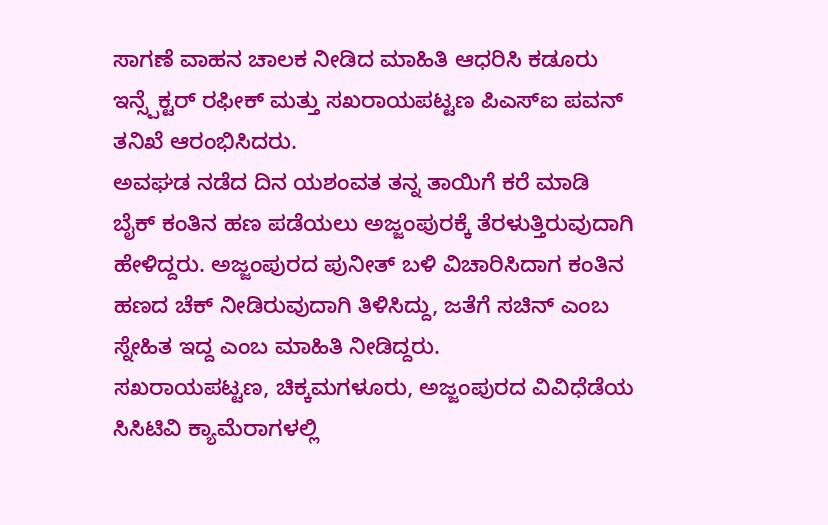ಸಾಗಣೆ ವಾಹನ ಚಾಲಕ ನೀಡಿದ ಮಾಹಿತಿ ಆಧರಿಸಿ ಕಡೂರು ಇನ್ಸ್ಪೆಕ್ಟರ್ ರಫೀಕ್ ಮತ್ತು ಸಖರಾಯಪಟ್ಟಣ ಪಿಎಸ್ಐ ಪವನ್ ತನಿಖೆ ಆರಂಭಿಸಿದರು.
ಅವಘಡ ನಡೆದ ದಿನ ಯಶಂವತ ತನ್ನ ತಾಯಿಗೆ ಕರೆ ಮಾಡಿ ಬೈಕ್ ಕಂತಿನ ಹಣ ಪಡೆಯಲು ಅಜ್ಜಂಪುರಕ್ಕೆ ತೆರಳುತ್ತಿರುವುದಾಗಿ ಹೇಳಿದ್ದರು. ಅಜ್ಜಂಪುರದ ಪುನೀತ್ ಬಳಿ ವಿಚಾರಿಸಿದಾಗ ಕಂತಿನ ಹಣದ ಚೆಕ್ ನೀಡಿರುವುದಾಗಿ ತಿಳಿಸಿದ್ದು, ಜತೆಗೆ ಸಚಿನ್ ಎಂಬ ಸ್ನೇಹಿತ ಇದ್ದ ಎಂಬ ಮಾಹಿತಿ ನೀಡಿದ್ದರು.
ಸಖರಾಯಪಟ್ಟಣ, ಚಿಕ್ಕಮಗಳೂರು, ಅಜ್ಜಂಪುರದ ವಿವಿಧೆಡೆಯ ಸಿಸಿಟಿವಿ ಕ್ಯಾಮೆರಾಗಳಲ್ಲಿ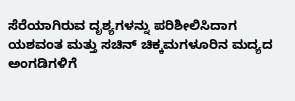ಸೆರೆಯಾಗಿರುವ ದೃಶ್ಯಗಳನ್ನು ಪರಿಶೀಲಿಸಿದಾಗ ಯಶವಂತ ಮತ್ತು ಸಚಿನ್ ಚಿಕ್ಕಮಗಳೂರಿನ ಮದ್ಯದ ಅಂಗಡಿಗಳಿಗೆ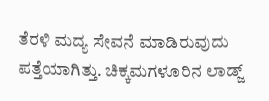ತೆರಳಿ ಮದ್ಯ ಸೇವನೆ ಮಾಡಿರುವುದು ಪತ್ತೆಯಾಗಿತ್ತು. ಚಿಕ್ಕಮಗಳೂರಿನ ಲಾಡ್ಜ್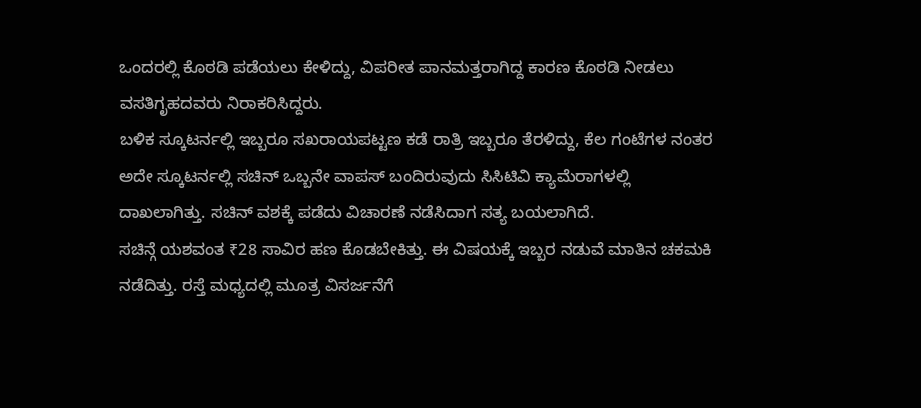ಒಂದರಲ್ಲಿ ಕೊಠಡಿ ಪಡೆಯಲು ಕೇಳಿದ್ದು, ವಿಪರೀತ ಪಾನಮತ್ತರಾಗಿದ್ದ ಕಾರಣ ಕೊಠಡಿ ನೀಡಲು ವಸತಿಗೃಹದವರು ನಿರಾಕರಿಸಿದ್ದರು.
ಬಳಿಕ ಸ್ಕೂಟರ್ನಲ್ಲಿ ಇಬ್ಬರೂ ಸಖರಾಯಪಟ್ಟಣ ಕಡೆ ರಾತ್ರಿ ಇಬ್ಬರೂ ತೆರಳಿದ್ದು, ಕೆಲ ಗಂಟೆಗಳ ನಂತರ ಅದೇ ಸ್ಕೂಟರ್ನಲ್ಲಿ ಸಚಿನ್ ಒಬ್ಬನೇ ವಾಪಸ್ ಬಂದಿರುವುದು ಸಿಸಿಟಿವಿ ಕ್ಯಾಮೆರಾಗಳಲ್ಲಿ ದಾಖಲಾಗಿತ್ತು. ಸಚಿನ್ ವಶಕ್ಕೆ ಪಡೆದು ವಿಚಾರಣೆ ನಡೆಸಿದಾಗ ಸತ್ಯ ಬಯಲಾಗಿದೆ.
ಸಚಿನ್ಗೆ ಯಶವಂತ ₹28 ಸಾವಿರ ಹಣ ಕೊಡಬೇಕಿತ್ತು. ಈ ವಿಷಯಕ್ಕೆ ಇಬ್ಬರ ನಡುವೆ ಮಾತಿನ ಚಕಮಕಿ ನಡೆದಿತ್ತು. ರಸ್ತೆ ಮಧ್ಯದಲ್ಲಿ ಮೂತ್ರ ವಿಸರ್ಜನೆಗೆ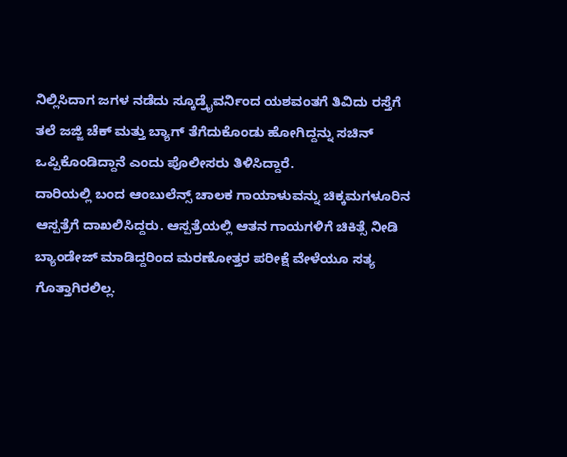ನಿಲ್ಲಿಸಿದಾಗ ಜಗಳ ನಡೆದು ಸ್ಕೂಡ್ರೈವರ್ನಿಂದ ಯಶವಂತಗೆ ತಿವಿದು ರಸ್ತೆಗೆ ತಲೆ ಜಜ್ಜಿ ಚೆಕ್ ಮತ್ತು ಬ್ಯಾಗ್ ತೆಗೆದುಕೊಂಡು ಹೋಗಿದ್ದನ್ನು ಸಚಿನ್ ಒಪ್ಪಿಕೊಂಡಿದ್ದಾನೆ ಎಂದು ಪೊಲೀಸರು ತಿಳಿಸಿದ್ದಾರೆ.
ದಾರಿಯಲ್ಲಿ ಬಂದ ಆಂಬುಲೆನ್ಸ್ ಚಾಲಕ ಗಾಯಾಳುವನ್ನು ಚಿಕ್ಕಮಗಳೂರಿನ ಆಸ್ಪತ್ರೆಗೆ ದಾಖಲಿಸಿದ್ದರು. ಆಸ್ಪತ್ರೆಯಲ್ಲಿ ಆತನ ಗಾಯಗಳಿಗೆ ಚಿಕಿತ್ಸೆ ನೀಡಿ ಬ್ಯಾಂಡೇಜ್ ಮಾಡಿದ್ದರಿಂದ ಮರಣೋತ್ತರ ಪರೀಕ್ಷೆ ವೇಳೆಯೂ ಸತ್ಯ ಗೊತ್ತಾಗಿರಲಿಲ್ಲ.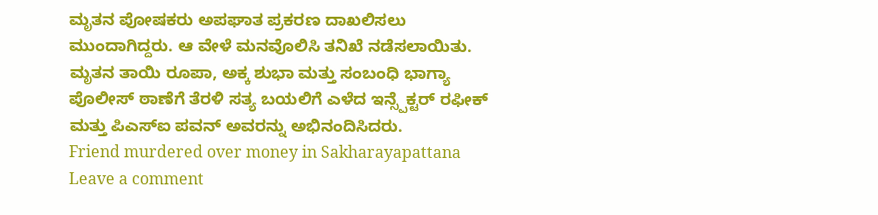ಮೃತನ ಪೋಷಕರು ಅಪಘಾತ ಪ್ರಕರಣ ದಾಖಲಿಸಲು ಮುಂದಾಗಿದ್ದರು. ಆ ವೇಳೆ ಮನವೊಲಿಸಿ ತನಿಖೆ ನಡೆಸಲಾಯಿತು.
ಮೃತನ ತಾಯಿ ರೂಪಾ, ಅಕ್ಕ ಶುಭಾ ಮತ್ತು ಸಂಬಂಧಿ ಭಾಗ್ಯಾ ಪೊಲೀಸ್ ಠಾಣೆಗೆ ತೆರಳಿ ಸತ್ಯ ಬಯಲಿಗೆ ಎಳೆದ ಇನ್ಸ್ಪೆಕ್ಟರ್ ರಫೀಕ್ ಮತ್ತು ಪಿಎಸ್ಐ ಪವನ್ ಅವರನ್ನು ಅಭಿನಂದಿಸಿದರು.
Friend murdered over money in Sakharayapattana
Leave a comment